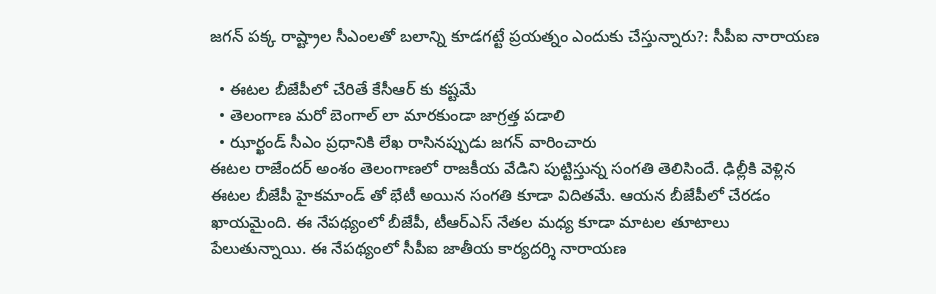జగన్ పక్క రాష్ట్రాల సీఎంలతో బలాన్ని కూడగట్టే ప్రయత్నం ఎందుకు చేస్తున్నారు?: సీపీఐ నారాయణ

  • ఈటల బీజేపీలో చేరితే కేసీఆర్ కు కష్టమే
  • తెలంగాణ మరో బెంగాల్ లా మారకుండా జాగ్రత్త పడాలి
  • ఝార్ఖండ్ సీఎం ప్రధానికి లేఖ రాసినప్పుడు జగన్ వారించారు
ఈటల రాజేందర్ అంశం తెలంగాణలో రాజకీయ వేడిని పుట్టిస్తున్న సంగతి తెలిసిందే. ఢిల్లీకి వెళ్లిన ఈటల బీజేపీ హైకమాండ్ తో భేటీ అయిన సంగతి కూడా విదితమే. ఆయన బీజేపీలో చేరడం ఖాయమైంది. ఈ నేపథ్యంలో బీజేపీ, టీఆర్ఎస్ నేతల మధ్య కూడా మాటల తూటాలు పేలుతున్నాయి. ఈ నేపథ్యంలో సీపీఐ జాతీయ కార్యదర్శి నారాయణ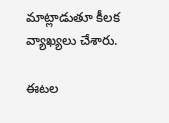మాట్లాడుతూ కీలక వ్యాఖ్యలు చేశారు.

ఈటల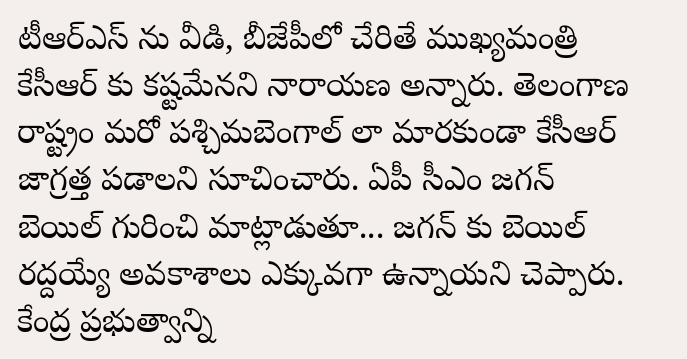టీఆర్ఎస్ ను వీడి, బీజేపీలో చేరితే ముఖ్యమంత్రి కేసీఆర్ కు కష్టమేనని నారాయణ అన్నారు. తెలంగాణ రాష్ట్రం మరో పశ్చిమబెంగాల్ లా మారకుండా కేసీఆర్ జాగ్రత్త పడాలని సూచించారు. ఏపీ సీఎం జగన్ బెయిల్ గురించి మాట్లాడుతూ... జగన్ కు బెయిల్ రద్దయ్యే అవకాశాలు ఎక్కువగా ఉన్నాయని చెప్పారు. కేంద్ర ప్రభుత్వాన్ని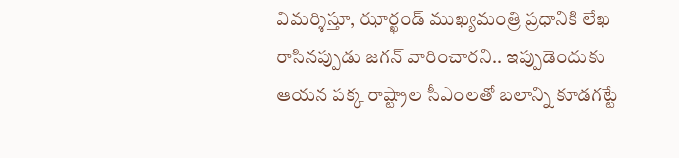విమర్శిస్తూ, ఝార్ఖండ్ ముఖ్యమంత్రి ప్రధానికి లేఖ రాసినప్పుడు జగన్ వారించారని.. ఇప్పుడెందుకు ఆయన పక్క రాష్ట్రాల సీఎంలతో బలాన్ని కూడగట్టే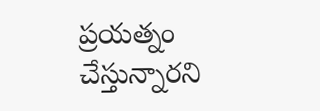ప్రయత్నం చేస్తున్నారని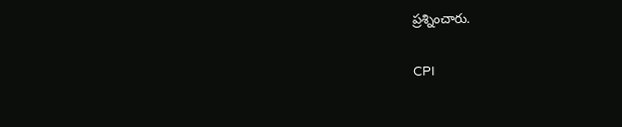ప్రశ్నించారు.

CPI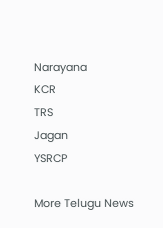Narayana
KCR
TRS
Jagan
YSRCP

More Telugu News